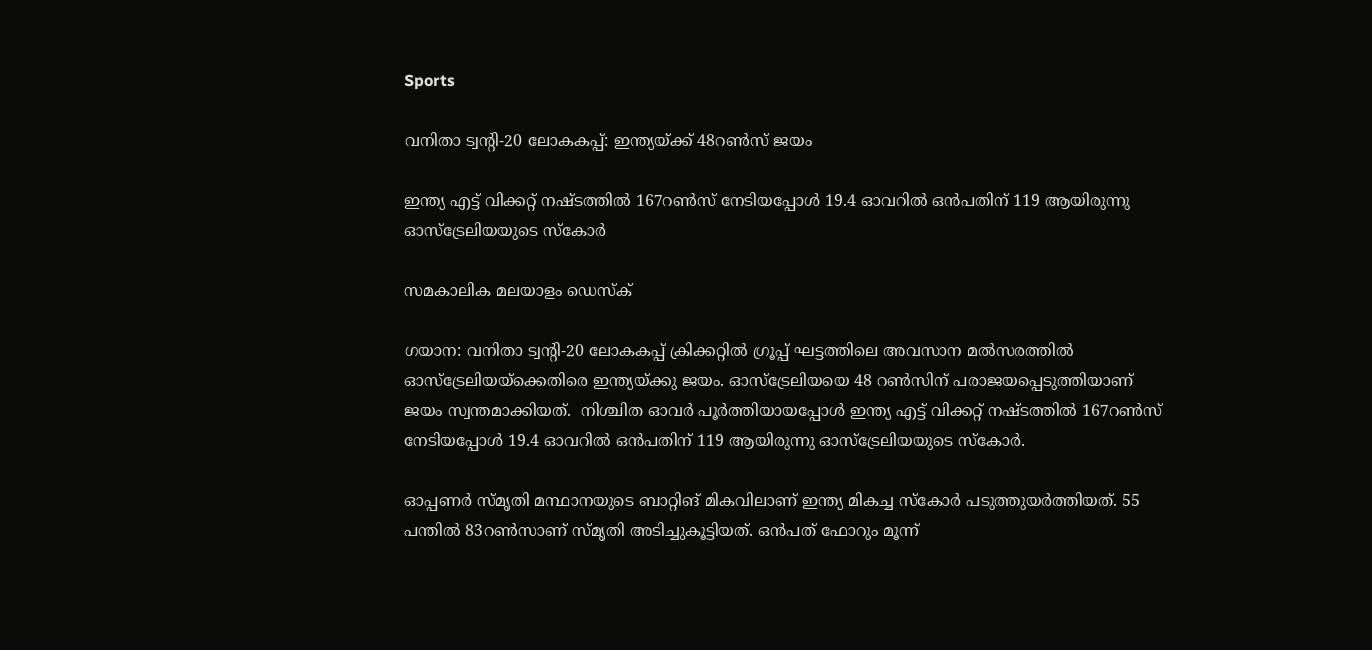Sports

വനിതാ ട്വന്‍റി-20 ലോകകപ്പ്: ഇന്ത്യയ്ക്ക് 48റൺസ് ജയം

ഇന്ത്യ എട്ട് വിക്കറ്റ് നഷ്ടത്തിൽ 167റൺസ് നേടിയപ്പോൾ 19.4 ഓവറിൽ ഒൻപതിന് 119 ആയിരുന്നു ഓസ്ട്രേലിയയുടെ സ്കോർ

സമകാലിക മലയാളം ഡെസ്ക്

ഗയാന: വനിതാ ട്വന്‍റി-20 ലോകകപ്പ് ക്രിക്കറ്റിൽ ഗ്രൂപ്പ് ഘട്ടത്തിലെ അവസാന മൽസരത്തിൽ ഓസ്ട്രേലിയയ്ക്കെതിരെ ഇന്ത്യയ്ക്കു ജയം. ഓസ്ട്രേലിയയെ 48 റൺസിന് പരാജയപ്പെടുത്തിയാണ് ജയം സ്വന്തമാക്കിയത്.  നിശ്ചിത ഓവർ പൂർത്തിയായപ്പോൾ ഇന്ത്യ എട്ട് വിക്കറ്റ് നഷ്ടത്തിൽ 167റൺസ് നേടിയപ്പോൾ 19.4 ഓവറിൽ ഒൻപതിന് 119 ആയിരുന്നു ഓസ്ട്രേലിയയുടെ സ്കോർ.

ഓപ്പണർ സ്മൃതി മന്ഥാനയുടെ ബാറ്റിങ് മികവിലാണ് ഇന്ത്യ മികച്ച സ്കോർ പടുത്തുയർത്തിയത്. 55 പന്തിൽ 83റൺസാണ് സ്മൃതി അടിച്ചുകൂട്ടിയത്. ഒൻപത് ഫോറും മൂന്ന്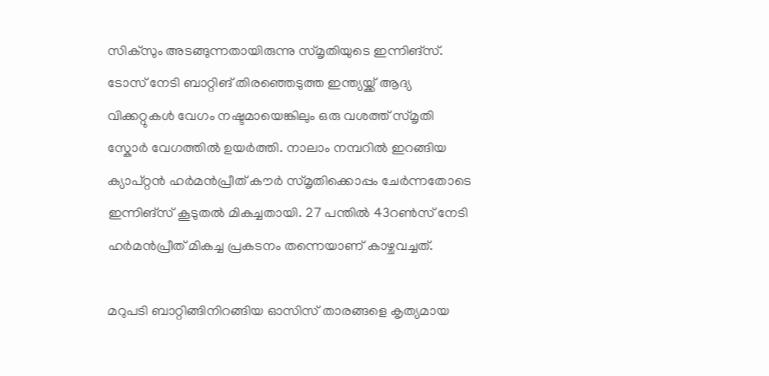സിക്സും അടങ്ങുന്നതായിരുന്നു സ്മൃതിയുടെ ഇന്നിങ്സ്. ടോസ് നേടി ബാറ്റിങ് തിരഞ്ഞെടുത്ത ഇന്ത്യയ്ക്ക് ആദ്യ വിക്കറ്റുകൾ വേഗം നഷ്ടമായെങ്കിലും ഒരു വശത്ത് സ്മൃതി സ്കോർ വേഗത്തിൽ ഉയർത്തി. നാലാം നമ്പറിൽ ഇറങ്ങിയ ക്യാപ്റ്റൻ ഹർമൻപ്രീത് കൗർ സ്മൃതിക്കൊപ്പം ചേർന്നതോടെ ഇന്നിങ്സ് കൂടുതൽ മികച്ചതായി. 27 പന്തിൽ 43റൺസ് നേടി ഹർമൻപ്രീത് മികച്ച പ്രകടനം തന്നെയാണ് കാഴ്ചവച്ചത്.

മറുപടി ബാറ്റിങ്ങിനിറങ്ങിയ ഓസിസ് താരങ്ങളെ കൃത്യമായ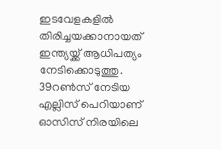ഇടവേളകളിൽ തിരിച്ചയക്കാനായത് ഇന്ത്യയ്ക്ക് ആധിപത്യം നേടിക്കൊടുത്തു. 39റൺസ് നേടിയ എല്ലിസ് പെറിയാണ് ഓസിസ് നിരയിലെ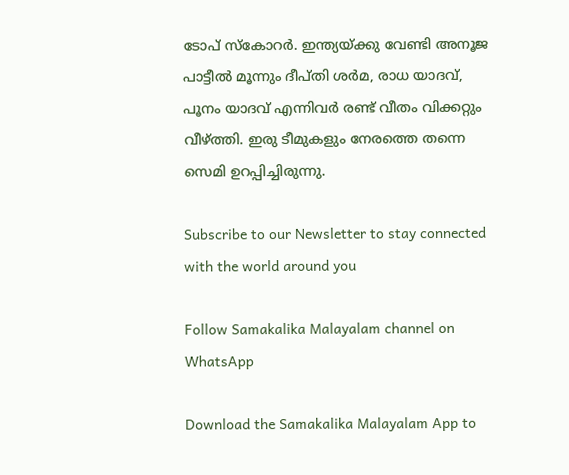ടോപ് സ്കോറർ. ഇന്ത്യയ്ക്കു വേണ്ടി അനൂജ പാട്ടീൽ മൂന്നും ദീപ്തി ശർമ, രാധ യാദവ്, പൂനം യാദവ് എന്നിവർ രണ്ട് വീതം വിക്കറ്റും വീഴ്ത്തി. ഇരു ടീമുകളും നേരത്തെ തന്നെ സെമി ഉറപ്പിച്ചിരുന്നു.

Subscribe to our Newsletter to stay connected with the world around you

Follow Samakalika Malayalam channel on WhatsApp

Download the Samakalika Malayalam App to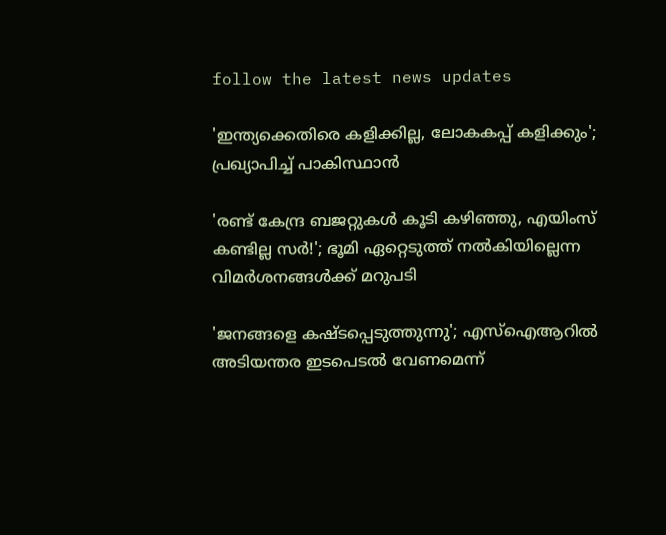follow the latest news updates

'ഇന്ത്യക്കെതിരെ കളിക്കില്ല, ലോകകപ്പ് കളിക്കും'; പ്രഖ്യാപിച്ച് പാകിസ്ഥാന്‍

'രണ്ട് കേന്ദ്ര ബജറ്റുകള്‍ കൂടി കഴിഞ്ഞു, എയിംസ് കണ്ടില്ല സര്‍!'; ഭൂമി ഏറ്റെടുത്ത് നല്‍കിയില്ലെന്ന വിമര്‍ശനങ്ങള്‍ക്ക് മറുപടി

'ജനങ്ങളെ കഷ്ടപ്പെടുത്തുന്നു'; എസ്ഐആറിൽ അടിയന്തര ഇടപെടൽ വേണമെന്ന്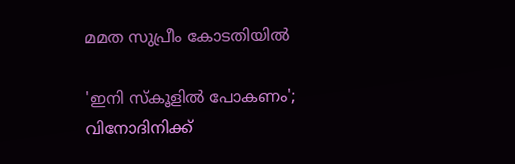മമത സുപ്രീം കോടതിയിൽ

'ഇനി സ്‌കൂളില്‍ പോകണം'; വിനോദിനിക്ക്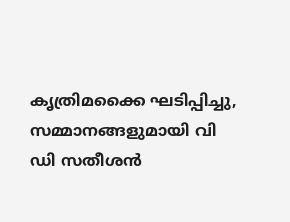കൃത്രിമക്കൈ ഘടിപ്പിച്ചു, സമ്മാനങ്ങളുമായി വി ഡി സതീശന്‍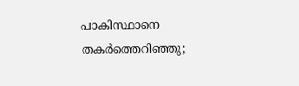പാകിസ്ഥാനെ തകര്‍ത്തെറിഞ്ഞു;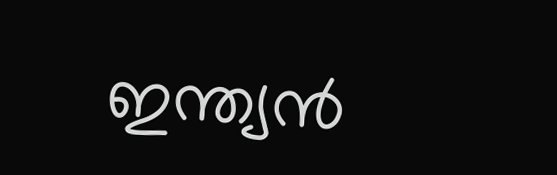ഇന്ത്യന്‍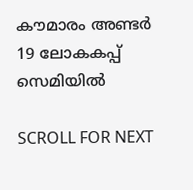കൗമാരം അണ്ടര്‍ 19 ലോകകപ്പ് സെമിയില്‍

SCROLL FOR NEXT